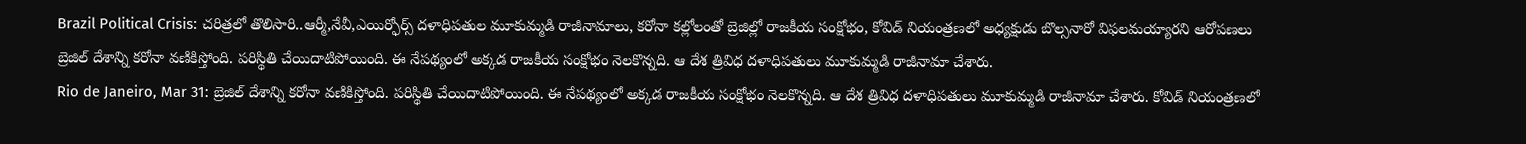Brazil Political Crisis: చరిత్రలో తొలిసారి..ఆర్మీ,నేవీ,ఎయిర్ఫోర్స్ దళాధిపతుల మూకుమ్మడి రాజీనామాలు, కరోనా కల్లోలంతో బ్రెజిల్లో రాజకీయ సంక్షోభం, కోవిడ్ నియంత్రణలో అధ్యక్షుడు బొల్సనారో విఫలమయ్యారని ఆరోపణలు
బ్రెజిల్ దేశాన్ని కరోనా వణికిస్తోంది. పరిస్థితి చేయిదాటిపోయింది. ఈ నేపథ్యంలో అక్కడ రాజకీయ సంక్షోభం నెలకొన్నది. ఆ దేశ త్రివిధ దళాధిపతులు మూకుమ్మడి రాజీనామా చేశారు.
Rio de Janeiro, Mar 31: బ్రెజిల్ దేశాన్ని కరోనా వణికిస్తోంది. పరిస్థితి చేయిదాటిపోయింది. ఈ నేపథ్యంలో అక్కడ రాజకీయ సంక్షోభం నెలకొన్నది. ఆ దేశ త్రివిధ దళాధిపతులు మూకుమ్మడి రాజీనామా చేశారు. కోవిడ్ నియంత్రణలో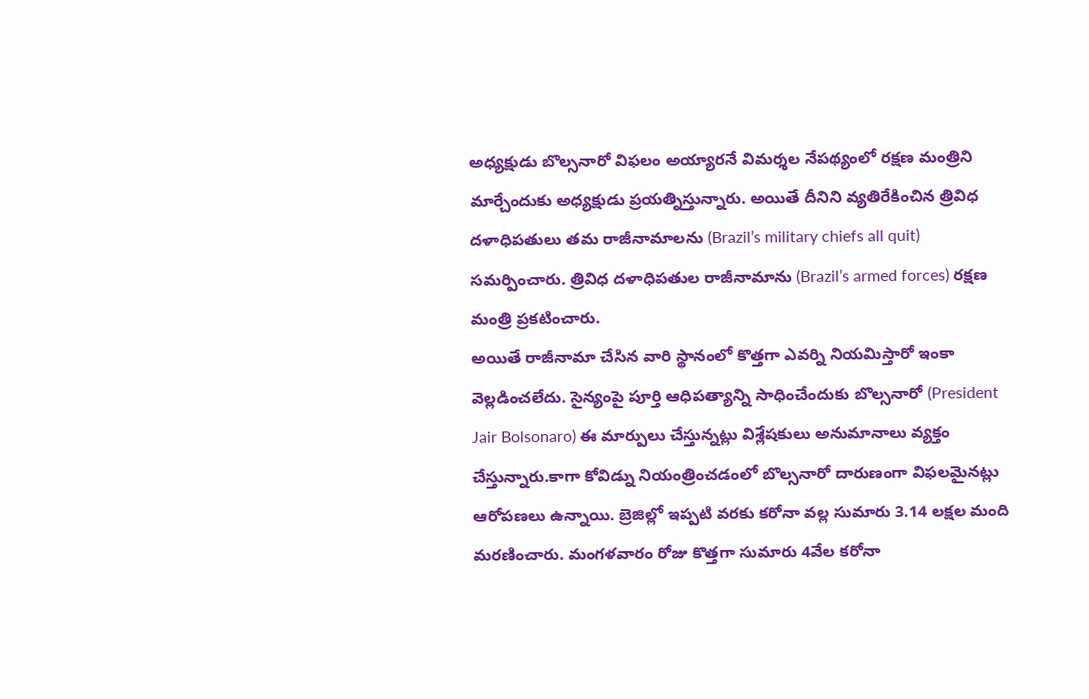అధ్యక్షుడు బొల్సనారో విఫలం అయ్యారనే విమర్శల నేపథ్యంలో రక్షణ మంత్రిని మార్చేందుకు అధ్యక్షుడు ప్రయత్నిస్తున్నారు. అయితే దీనిని వ్యతిరేకించిన త్రివిధ దళాధిపతులు తమ రాజీనామాలను (Brazil’s military chiefs all quit) సమర్పించారు. త్రివిధ దళాధిపతుల రాజీనామాను (Brazil’s armed forces) రక్షణ మంత్రి ప్రకటించారు.
అయితే రాజీనామా చేసిన వారి స్థానంలో కొత్తగా ఎవర్ని నియమిస్తారో ఇంకా వెల్లడించలేదు. సైన్యంపై పూర్తి ఆధిపత్యాన్ని సాధించేందుకు బొల్సనారో (President Jair Bolsonaro) ఈ మార్పులు చేస్తున్నట్లు విశ్లేషకులు అనుమానాలు వ్యక్తం చేస్తున్నారు.కాగా కోవిడ్ను నియంత్రించడంలో బొల్సనారో దారుణంగా విఫలమైనట్లు ఆరోపణలు ఉన్నాయి. బ్రెజిల్లో ఇప్పటి వరకు కరోనా వల్ల సుమారు 3.14 లక్షల మంది మరణించారు. మంగళవారం రోజు కొత్తగా సుమారు 4వేల కరోనా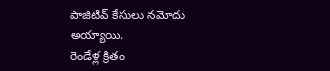పాజిటివ్ కేసులు నమోదు అయ్యాయి.
రెండేళ్ల క్రితం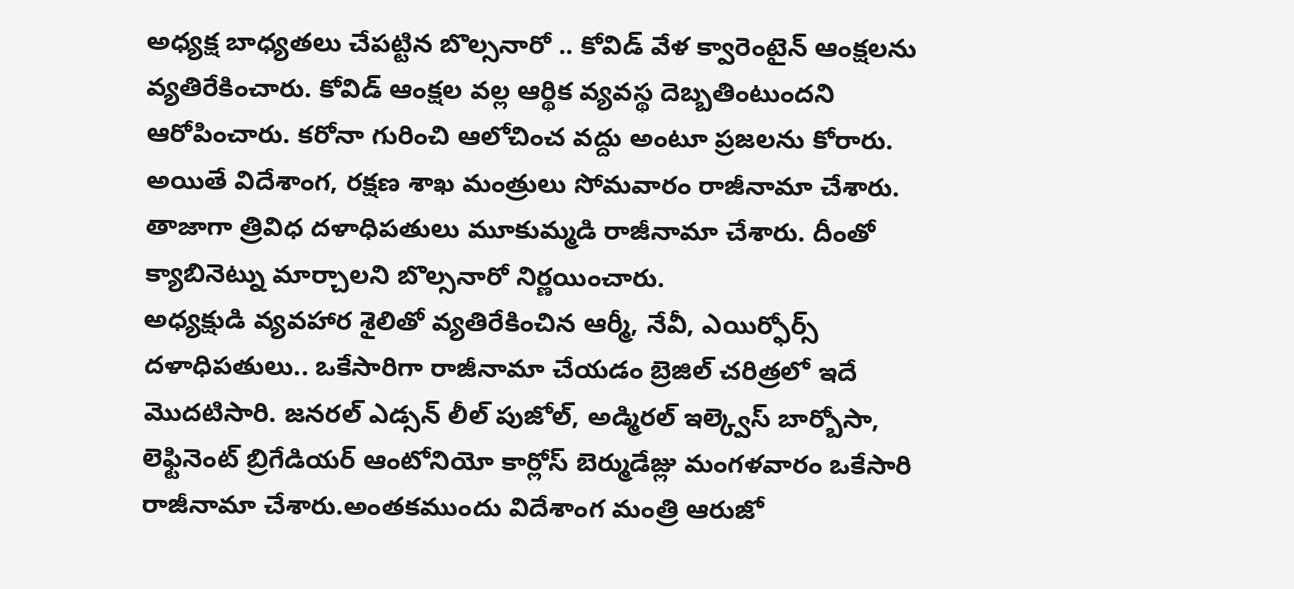అధ్యక్ష బాధ్యతలు చేపట్టిన బొల్సనారో .. కోవిడ్ వేళ క్వారెంటైన్ ఆంక్షలను వ్యతిరేకించారు. కోవిడ్ ఆంక్షల వల్ల ఆర్థిక వ్యవస్థ దెబ్బతింటుందని ఆరోపించారు. కరోనా గురించి ఆలోచించ వద్దు అంటూ ప్రజలను కోరారు. అయితే విదేశాంగ, రక్షణ శాఖ మంత్రులు సోమవారం రాజీనామా చేశారు. తాజాగా త్రివిధ దళాధిపతులు మూకుమ్మడి రాజీనామా చేశారు. దీంతో క్యాబినెట్ను మార్చాలని బొల్సనారో నిర్ణయించారు.
అధ్యక్షుడి వ్యవహార శైలితో వ్యతిరేకించిన ఆర్మీ, నేవీ, ఎయిర్ఫోర్స్ దళాధిపతులు.. ఒకేసారిగా రాజీనామా చేయడం బ్రెజిల్ చరిత్రలో ఇదే మొదటిసారి. జనరల్ ఎడ్సన్ లీల్ పుజోల్, అడ్మిరల్ ఇల్క్వెస్ బార్బోసా, లెఫ్టినెంట్ బ్రిగేడియర్ ఆంటోనియో కార్లోస్ బెర్ముడేజ్లు మంగళవారం ఒకేసారి రాజీనామా చేశారు.అంతకముందు విదేశాంగ మంత్రి ఆరుజో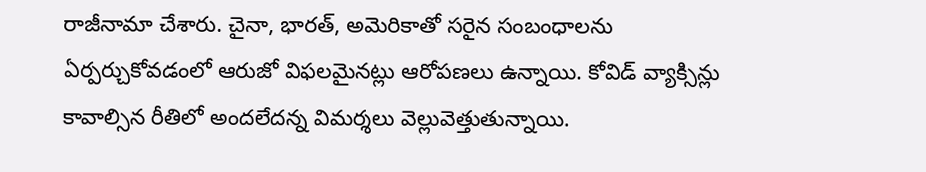రాజీనామా చేశారు. చైనా, భారత్, అమెరికాతో సరైన సంబంధాలను ఏర్పర్చుకోవడంలో ఆరుజో విఫలమైనట్లు ఆరోపణలు ఉన్నాయి. కోవిడ్ వ్యాక్సిన్లు కావాల్సిన రీతిలో అందలేదన్న విమర్శలు వెల్లువెత్తుతున్నాయి.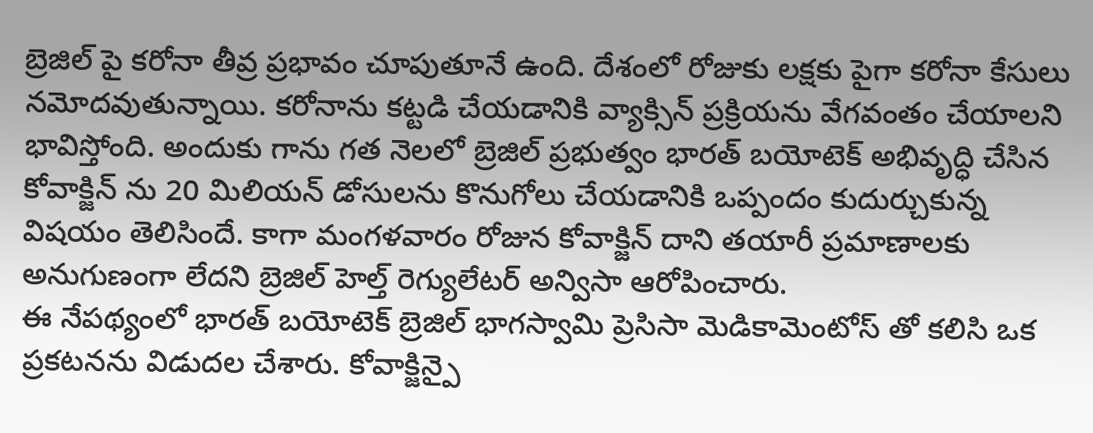బ్రెజిల్ పై కరోనా తీవ్ర ప్రభావం చూపుతూనే ఉంది. దేశంలో రోజుకు లక్షకు పైగా కరోనా కేసులు నమోదవుతున్నాయి. కరోనాను కట్టడి చేయడానికి వ్యాక్సిన్ ప్రక్రియను వేగవంతం చేయాలని భావిస్తోంది. అందుకు గాను గత నెలలో బ్రెజిల్ ప్రభుత్వం భారత్ బయోటెక్ అభివృద్ధి చేసిన కోవాక్జిన్ ను 20 మిలియన్ డోసులను కొనుగోలు చేయడానికి ఒప్పందం కుదుర్చుకున్న విషయం తెలిసిందే. కాగా మంగళవారం రోజున కోవాక్జిన్ దాని తయారీ ప్రమాణాలకు అనుగుణంగా లేదని బ్రెజిల్ హెల్త్ రెగ్యులేటర్ అన్విసా ఆరోపించారు.
ఈ నేపథ్యంలో భారత్ బయోటెక్ బ్రెజిల్ భాగస్వామి ప్రెసిసా మెడికామెంటోస్ తో కలిసి ఒక ప్రకటనను విడుదల చేశారు. కోవాక్జిన్పై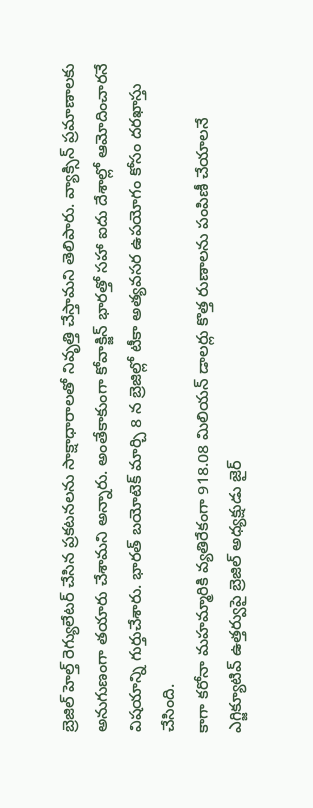బ్రెజిల్ హెల్త్ రెగ్యులేటర్ చేసిన ప్రకటనలను సాక్షాధారాలతో నివృత్తి చేస్తామని తెలిపారు. వ్యాక్సిన్ ప్రమాణాలకు అనుగుణంగా తయారు చేశామని అన్నారు. అంతేకాకుంగా కోవాక్జిన్ భారత్తో సహా ఐదు దేశాల్లో ఆమోదించారనే విషయాన్ని గుర్తుచేశారు. భారత్ బయోటెక్ మార్చి 8 న బ్రెజిల్లో టీకా అత్యవసర ఉపయోగం కోసం దరఖాస్తు చేసింది.
కాగా కరోనా మహమ్మారికి వ్యతిరేకంగా 918.08 మిలియన్ డాలర్లు కొత్త రుణాలను పంపిణీ చేయాలనే ఎగ్జిక్యూటివ్ ఉత్తర్వుపై బ్రెజిల్ అధ్యక్షుడు జైర్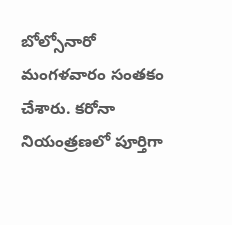బోల్సోనారో మంగళవారం సంతకం చేశారు. కరోనా నియంత్రణలో పూర్తిగా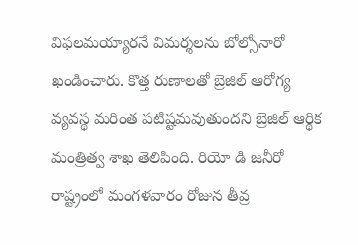విఫలమయ్యారనే విమర్శలను బోల్సోనారో ఖండించారు. కొత్త రుణాలతో బ్రెజిల్ ఆరోగ్య వ్యవస్థ మరింత పటిష్టమవుతుందని బ్రెజిల్ ఆర్థిక మంత్రిత్వ శాఖ తెలిపింది. రియో డి జనీరో రాష్ట్రంలో మంగళవారం రోజున తీవ్ర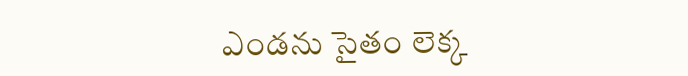ఎండను సైతం లెక్క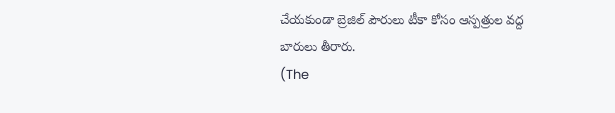చేయకుండా బ్రెజిల్ పౌరులు టీకా కోసం ఆస్పత్రుల వద్ద బారులు తీరారు.
(The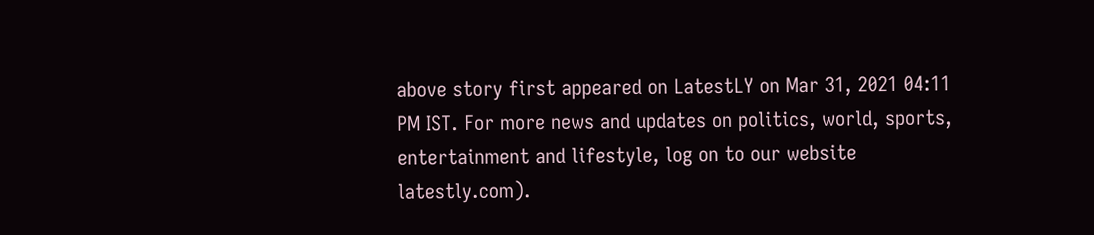above story first appeared on LatestLY on Mar 31, 2021 04:11 PM IST. For more news and updates on politics, world, sports, entertainment and lifestyle, log on to our website latestly.com).